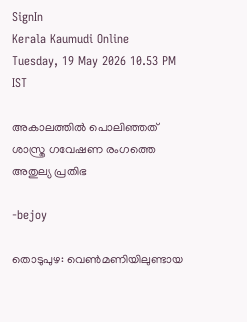SignIn
Kerala Kaumudi Online
Tuesday, 19 May 2026 10.53 PM IST

അകാലത്തിൽ പൊലിഞ്ഞത് ശാസ്ത്ര ഗവേഷണ രംഗത്തെ അതുല്യ പ്രതിഭ

-bejoy

തൊടുപുഴ: വെൺമണിയിലുണ്ടായ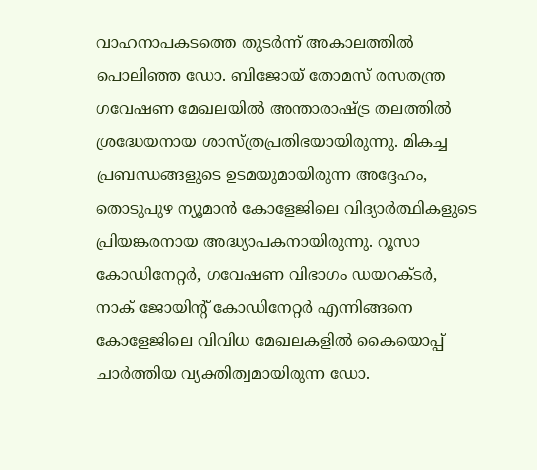വാഹനാപകടത്തെ തുടർന്ന് അകാലത്തിൽ പൊലിഞ്ഞ ഡോ. ബിജോയ് തോമസ് രസതന്ത്ര ഗവേഷണ മേഖലയിൽ അന്താരാഷ്ട്ര തലത്തിൽ ശ്രദ്ധേയനായ ശാസ്ത്രപ്രതിഭയായിരുന്നു. മികച്ച പ്രബന്ധങ്ങളുടെ ഉടമയുമായിരുന്ന അദ്ദേഹം, തൊടുപുഴ ന്യൂമാൻ കോളേജിലെ വിദ്യാർത്ഥികളുടെ പ്രിയങ്കരനായ അദ്ധ്യാപകനായിരുന്നു. റൂസാ കോഡിനേറ്റർ, ഗവേഷണ വിഭാഗം ഡയറക്ടർ, നാക് ജോയിന്റ് കോഡിനേറ്റർ എന്നിങ്ങനെ കോളേജിലെ വിവിധ മേഖലകളിൽ കൈയൊപ്പ് ചാർത്തിയ വ്യക്തിത്വമായിരുന്ന ഡോ.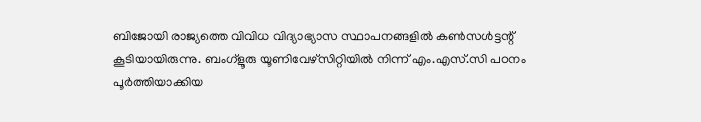ബിജോയി രാജ്യത്തെ വിവിധ വിദ്യാഭ്യാസ സ്ഥാപനങ്ങളിൽ കൺസൾട്ടന്റ് കൂടിയായിരുന്നു. ബംഗ്ളൂരു യൂണിവേഴ്സിറ്റിയിൽ നിന്ന് എം.എസ്.സി പഠനം പൂർത്തിയാക്കിയ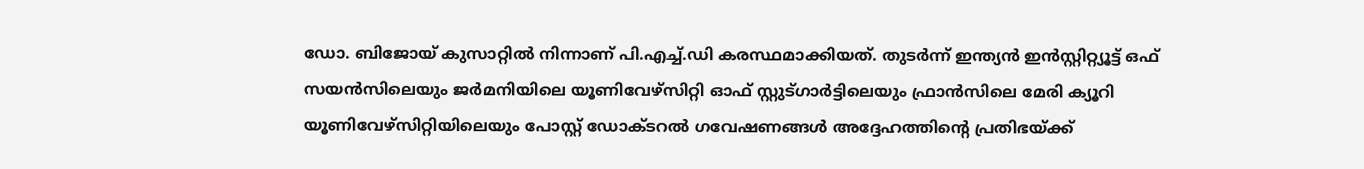ഡോ. ബിജോയ് കുസാറ്റിൽ നിന്നാണ് പി.എച്ച്.ഡി കരസ്ഥമാക്കിയത്. തുടർന്ന് ഇന്ത്യൻ ഇൻസ്റ്റിറ്റ്യൂട്ട് ഒഫ് സയൻസിലെയും ജർമനിയിലെ യൂണിവേഴ്സിറ്റി ഓഫ് സ്റ്റുട്ഗാർട്ടിലെയും ഫ്രാൻസിലെ മേരി ക്യൂറി യൂണിവേഴ്സിറ്റിയിലെയും പോസ്റ്റ് ഡോക്ടറൽ ഗവേഷണങ്ങൾ അദ്ദേഹത്തിന്റെ പ്രതിഭയ്ക്ക്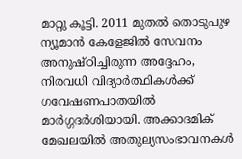മാറ്റു കൂട്ടി. 2011 മുതൽ തൊടുപുഴ ന്യൂമാൻ കേളേജിൽ സേവനം അനുഷ്ഠിച്ചിരുന്ന അദ്ദേഹം, നിരവധി വിദ്യാർത്ഥികൾക്ക് ഗവേഷണപാതയിൽ മാർഗ്ഗദർശിയായി. അക്കാദമിക് മേഖലയിൽ അതുല്യസംഭാവനകൾ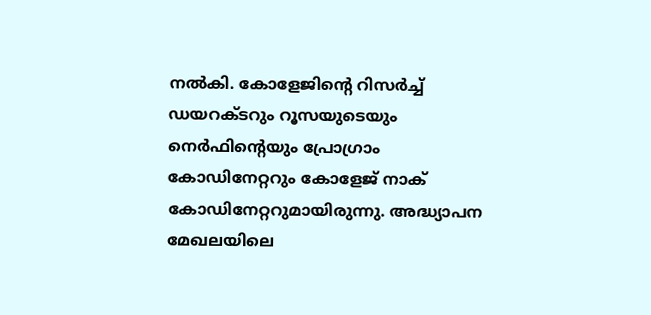നൽകി. കോളേജിന്റെ റിസർച്ച് ഡയറക്ടറും റൂസയുടെയും നെർഫിന്റെയും പ്രോഗ്രാം കോഡിനേറ്ററും കോളേജ് നാക് കോഡിനേറ്ററുമായിരുന്നു. അദ്ധ്യാപന മേഖലയിലെ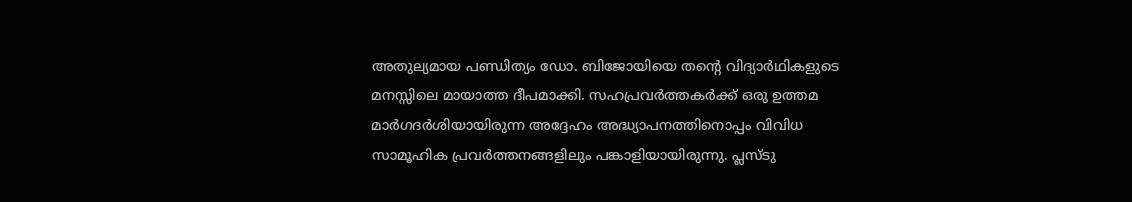അതുല്യമായ പണ്ഡിത്യം ഡോ. ബിജോയിയെ തന്റെ വിദ്യാർഥികളുടെ മനസ്സിലെ മായാത്ത ദീപമാക്കി. സഹപ്രവർത്തകർക്ക് ഒരു ഉത്തമ മാർഗദർശിയായിരുന്ന അദ്ദേഹം അദ്ധ്യാപനത്തിനൊപ്പം വിവിധ സാമൂഹിക പ്രവർത്തനങ്ങളിലും പങ്കാളിയായിരുന്നു. പ്ലസ്ടു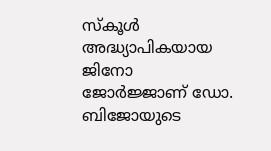സ്‌കൂൾ അദ്ധ്യാപികയായ ജിനോ ജോർജ്ജാണ് ഡോ. ബിജോയുടെ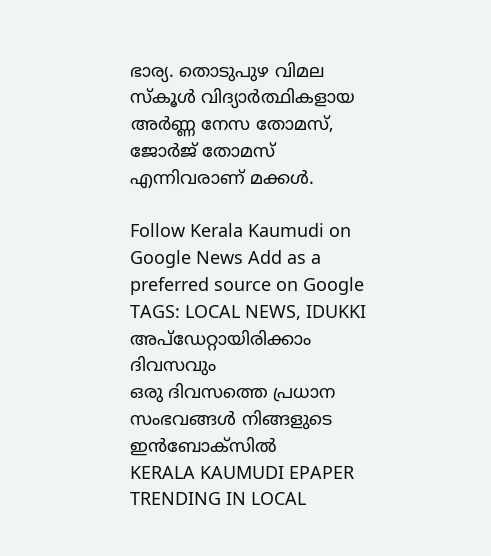ഭാര്യ. തൊടുപുഴ വിമല സ്‌കൂൾ വിദ്യാർത്ഥികളായ അർണ്ണ നേസ തോമസ്, ജോർജ് തോമസ് എന്നിവരാണ്‌ മക്കൾ.

Follow Kerala Kaumudi on Google News Add as a preferred source on Google
TAGS: LOCAL NEWS, IDUKKI
അപ്ഡേറ്റായിരിക്കാം ദിവസവും
ഒരു ദിവസത്തെ പ്രധാന സംഭവങ്ങൾ നിങ്ങളുടെ ഇൻബോക്സിൽ
KERALA KAUMUDI EPAPER
TRENDING IN LOCAL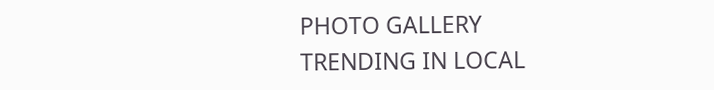PHOTO GALLERY
TRENDING IN LOCAL